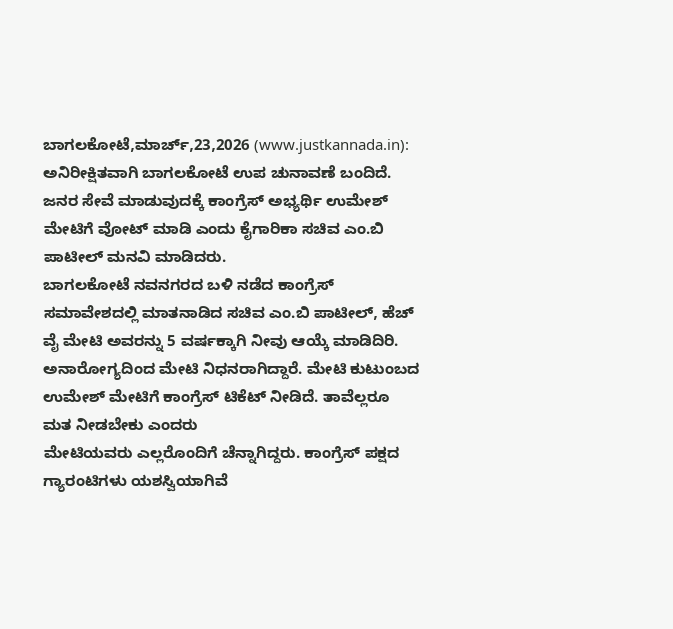ಬಾಗಲಕೋಟೆ,ಮಾರ್ಚ್,23,2026 (www.justkannada.in): ಅನಿರೀಕ್ಷಿತವಾಗಿ ಬಾಗಲಕೋಟೆ ಉಪ ಚುನಾವಣೆ ಬಂದಿದೆ. ಜನರ ಸೇವೆ ಮಾಡುವುದಕ್ಕೆ ಕಾಂಗ್ರೆಸ್ ಅಭ್ಯರ್ಥಿ ಉಮೇಶ್ ಮೇಟಿಗೆ ವೋಟ್ ಮಾಡಿ ಎಂದು ಕೈಗಾರಿಕಾ ಸಚಿವ ಎಂ.ಬಿ ಪಾಟೀಲ್ ಮನವಿ ಮಾಡಿದರು.
ಬಾಗಲಕೋಟೆ ನವನಗರದ ಬಳಿ ನಡೆದ ಕಾಂಗ್ರೆಸ್ ಸಮಾವೇಶದಲ್ಲಿ ಮಾತನಾಡಿದ ಸಚಿವ ಎಂ.ಬಿ ಪಾಟೀಲ್, ಹೆಚ್ ವೈ ಮೇಟಿ ಅವರನ್ನು 5 ವರ್ಷಕ್ಕಾಗಿ ನೀವು ಆಯ್ಕೆ ಮಾಡಿದಿರಿ. ಅನಾರೋಗ್ಯದಿಂದ ಮೇಟಿ ನಿಧನರಾಗಿದ್ದಾರೆ. ಮೇಟಿ ಕುಟುಂಬದ ಉಮೇಶ್ ಮೇಟಿಗೆ ಕಾಂಗ್ರೆಸ್ ಟಿಕೆಟ್ ನೀಡಿದೆ. ತಾವೆಲ್ಲರೂ ಮತ ನೀಡಬೇಕು ಎಂದರು
ಮೇಟಿಯವರು ಎಲ್ಲರೊಂದಿಗೆ ಚೆನ್ನಾಗಿದ್ದರು. ಕಾಂಗ್ರೆಸ್ ಪಕ್ಷದ ಗ್ಯಾರಂಟಿಗಳು ಯಶಸ್ವಿಯಾಗಿವೆ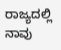ರಾಜ್ಯದಲ್ಲಿ ನಾವು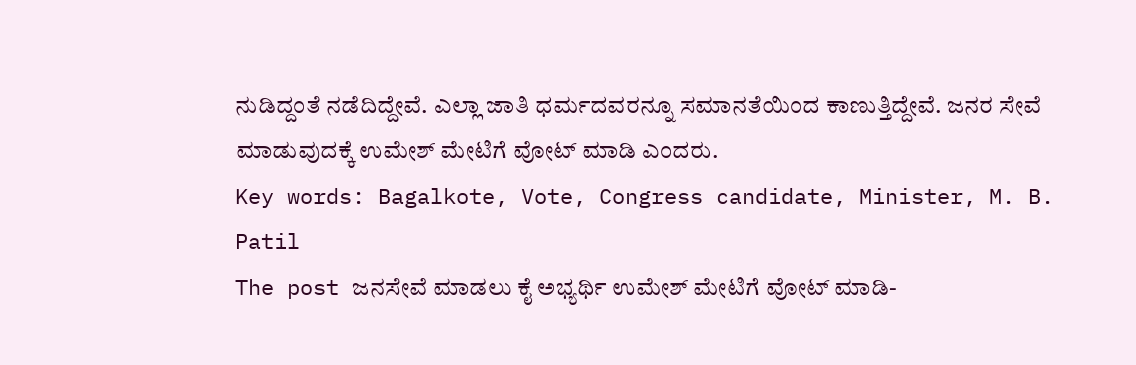ನುಡಿದ್ದಂತೆ ನಡೆದಿದ್ದೇವೆ. ಎಲ್ಲಾ ಜಾತಿ ಧರ್ಮದವರನ್ನೂ ಸಮಾನತೆಯಿಂದ ಕಾಣುತ್ತಿದ್ದೇವೆ. ಜನರ ಸೇವೆ ಮಾಡುವುದಕ್ಕೆ ಉಮೇಶ್ ಮೇಟಿಗೆ ವೋಟ್ ಮಾಡಿ ಎಂದರು.
Key words: Bagalkote, Vote, Congress candidate, Minister, M. B. Patil
The post ಜನಸೇವೆ ಮಾಡಲು ಕೈ ಅಭ್ಯರ್ಥಿ ಉಮೇಶ್ ಮೇಟಿಗೆ ವೋಟ್ ಮಾಡಿ-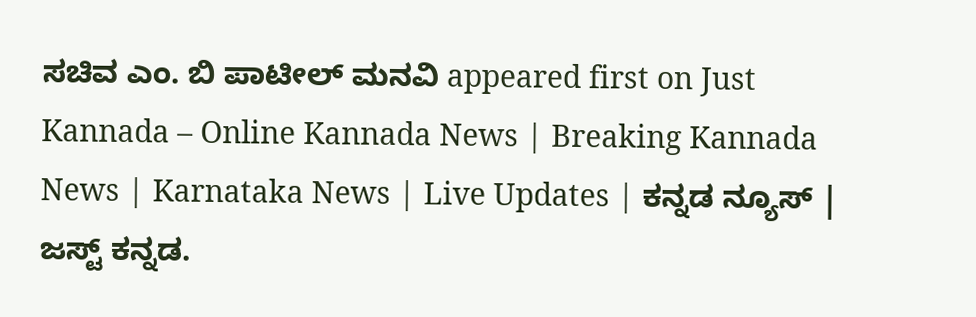ಸಚಿವ ಎಂ. ಬಿ ಪಾಟೀಲ್ ಮನವಿ appeared first on Just Kannada – Online Kannada News | Breaking Kannada News | Karnataka News | Live Updates | ಕನ್ನಡ ನ್ಯೂಸ್ | ಜಸ್ಟ್ ಕನ್ನಡ.